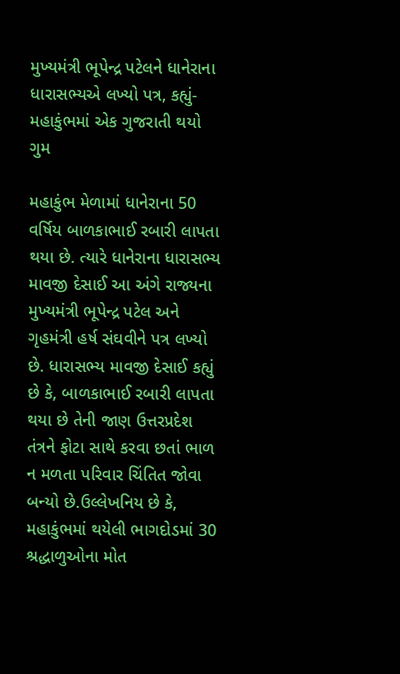મુખ્યમંત્રી ભૂપેન્દ્ર પટેલને ધાનેરાના ધારાસભ્યએ લખ્યો પત્ર, કહ્યું-મહાકુંભમાં એક ગુજરાતી થયો ગુમ

મહાકુંભ મેળામાં ધાનેરાના 50 વર્ષિય બાળકાભાઈ રબારી લાપતા થયા છે. ત્યારે ધાનેરાના ધારાસભ્ય માવજી દેસાઈ આ અંગે રાજ્યના મુખ્યમંત્રી ભૂપેન્દ્ર પટેલ અને ગૃહમંત્રી હર્ષ સંઘવીને પત્ર લખ્યો છે. ધારાસભ્ય માવજી દેસાઈ કહ્યું છે કે, બાળકાભાઈ રબારી લાપતા થયા છે તેની જાણ ઉત્તરપ્રદેશ તંત્રને ફોટા સાથે કરવા છતાં ભાળ ન મળતા પરિવાર ચિંતિત જોવા બન્યો છે.ઉલ્લેખનિય છે કે, મહાકુંભમાં થયેલી ભાગદોડમાં 30 શ્રદ્ધાળુઓના મોત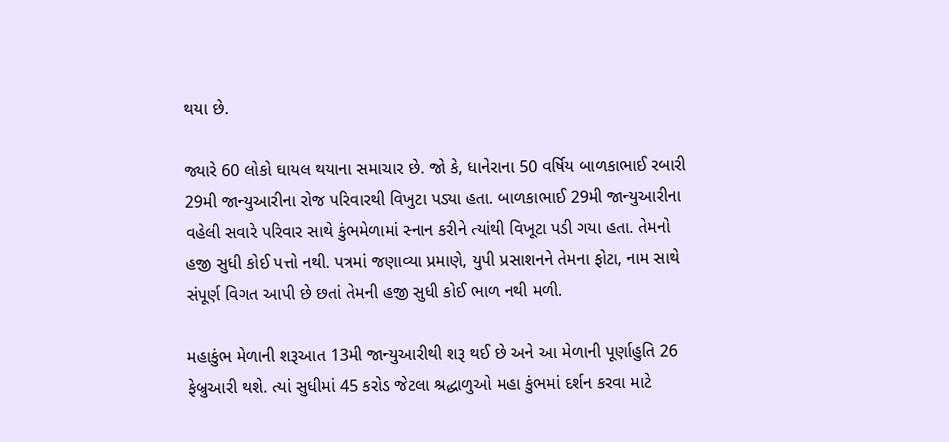થયા છે.

જ્યારે 60 લોકો ઘાયલ થયાના સમાચાર છે. જો કે, ધાનેરાના 50 વર્ષિય બાળકાભાઈ રબારી 29મી જાન્યુઆરીના રોજ પરિવારથી વિખુટા પડ્યા હતા. બાળકાભાઈ 29મી જાન્યુઆરીના વહેલી સવારે પરિવાર સાથે કુંભમેળામાં સ્નાન કરીને ત્યાંથી વિખૂટા પડી ગયા હતા. તેમનો હજી સુધી કોઈ પત્તો નથી. પત્રમાં જણાવ્યા પ્રમાણે, યુપી પ્રસાશનને તેમના ફોટા, નામ સાથે સંપૂર્ણ વિગત આપી છે છતાં તેમની હજી સુધી કોઈ ભાળ નથી મળી.

મહાકુંભ મેળાની શરૂઆત 13મી જાન્યુઆરીથી શરૂ થઈ છે અને આ મેળાની પૂર્ણાહુતિ 26 ફેબ્રુઆરી થશે. ત્યાં સુધીમાં 45 કરોડ જેટલા શ્રદ્ધાળુઓ મહા કુંભમાં દર્શન કરવા માટે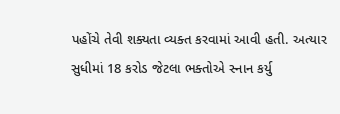પહોંચે તેવી શક્યતા વ્યક્ત કરવામાં આવી હતી. અત્યાર સુધીમાં 18 કરોડ જેટલા ભક્તોએ સ્નાન કર્યુ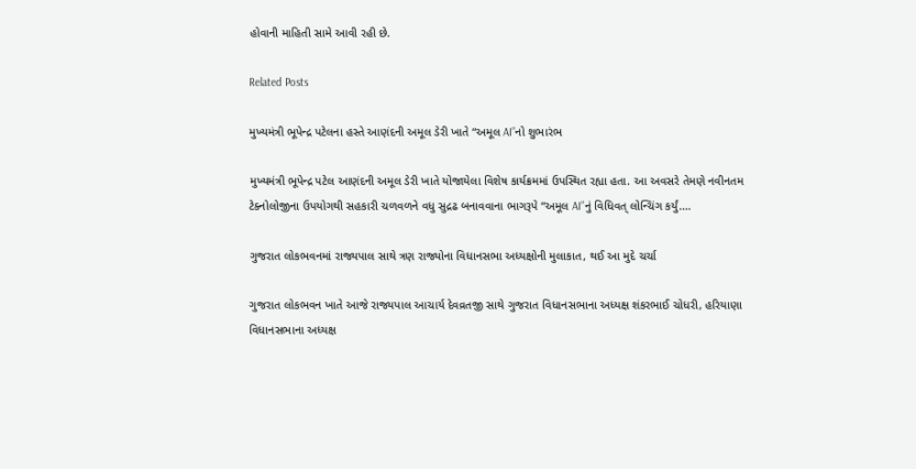હોવાની માહિતી સામે આવી રહી છે.

Related Posts

મુખ્યમંત્રી ભૂપેન્દ્ર પટેલના હસ્તે આણંદની અમૂલ ડેરી ખાતે “અમૂલ AI”નો શુભારંભ

મુખ્યમંત્રી ભૂપેન્દ્ર પટેલ આણંદની અમૂલ ડેરી ખાતે યોજાયેલા વિશેષ કાર્યક્રમમાં ઉપસ્થિત રહ્યા હતા. આ અવસરે તેમણે નવીનતમ ટેક્નોલોજીના ઉપયોગથી સહકારી ચળવળને વધુ સુદ્રઢ બનાવવાના ભાગરૂપે “અમૂલ AI”નું વિધિવત્ લોન્ચિંગ કર્યું.…

ગુજરાત લોકભવનમાં રાજ્યપાલ સાથે ત્રણ રાજ્યોના વિધાનસભા અધ્યક્ષોની મુલાકાત, થઈ આ મુદે ચર્ચા

ગુજરાત લોકભવન ખાતે આજે રાજ્યપાલ આચાર્ય દેવવ્રતજી સાથે ગુજરાત વિધાનસભાના અધ્યક્ષ શંકરભાઈ ચોધરી, હરિયાણા વિધાનસભાના અધ્યક્ષ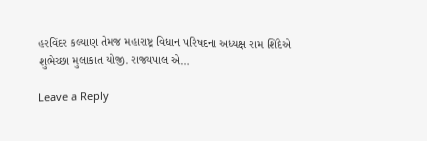હરવિંદર કલ્યાણ તેમજ મહારાષ્ટ્ર વિધાન પરિષદના અધ્યક્ષ રામ શિંદેએ શુભેચ્છા મુલાકાત યોજી. રાજ્યપાલ એ…

Leave a Reply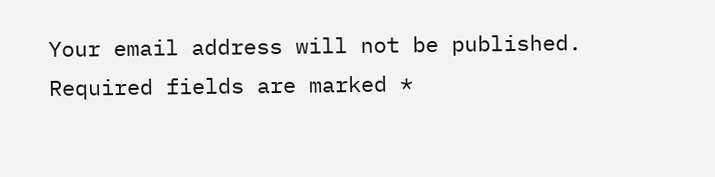Your email address will not be published. Required fields are marked *